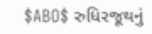$ABO$ રુધિરજૂથનું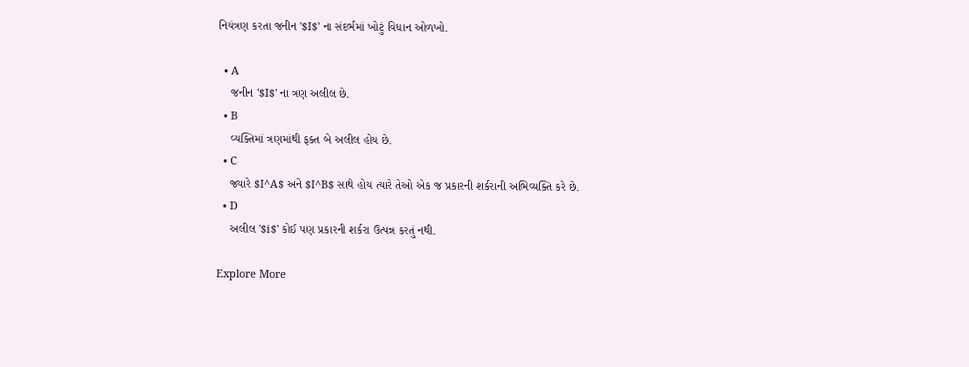નિયંત્રણ કરતા જનીન '$I$' ના સંદર્ભમાં ખોટું વિધાન ઓળખો.

  • A
    જનીન '$I$' ના ત્રણ અલીલ છે.
  • B
    વ્યક્તિમાં ત્રણમાંથી ફક્ત બે અલીલ હોય છે.
  • C
    જ્યારે $I^A$ અને $I^B$ સાથે હોય ત્યારે તેઓ એક જ પ્રકારની શર્કરાની અભિવ્યક્તિ કરે છે.
  • D
    અલીલ '$i$' કોઈ પણ પ્રકારની શર્કરા ઉત્પન્ન કરતું નથી.

Explore More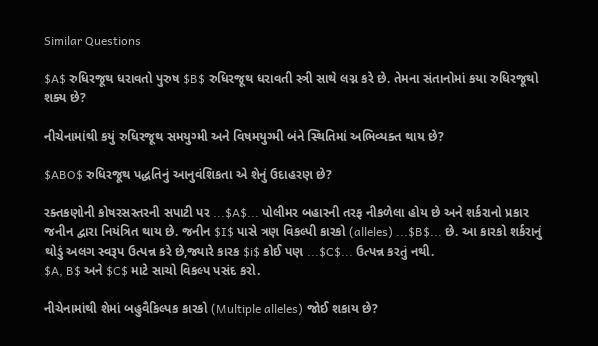Similar Questions

$A$ રુધિરજૂથ ધરાવતો પુરુષ $B$ રુધિરજૂથ ધરાવતી સ્ત્રી સાથે લગ્ન કરે છે. તેમના સંતાનોમાં કયા રુધિરજૂથો શક્ય છે?

નીચેનામાંથી કયું રુધિરજૂથ સમયુગ્મી અને વિષમયુગ્મી બંને સ્થિતિમાં અભિવ્યક્ત થાય છે?

$ABO$ રુધિરજૂથ પદ્ધતિનું આનુવંશિકતા એ શેનું ઉદાહરણ છે?

રક્તકણોની કોષરસસ્તરની સપાટી પર ...$A$... પોલીમર બહારની તરફ નીકળેલા હોય છે અને શર્કરાનો પ્રકાર જનીન દ્વારા નિયંત્રિત થાય છે. જનીન $I$ પાસે ત્રણ વિકલ્પી કારકો (alleles) ...$B$... છે. આ કારકો શર્કરાનું થોડું અલગ સ્વરૂપ ઉત્પન્ન કરે છે,જ્યારે કારક $i$ કોઈ પણ ...$C$... ઉત્પન્ન કરતું નથી.
$A, B$ અને $C$ માટે સાચો વિકલ્પ પસંદ કરો.

નીચેનામાંથી શેમાં બહુવૈકિલ્પક કારકો (Multiple alleles) જોઈ શકાય છે?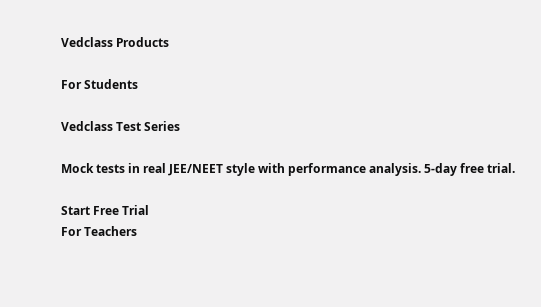Vedclass Products

For Students

Vedclass Test Series

Mock tests in real JEE/NEET style with performance analysis. 5-day free trial.

Start Free Trial
For Teachers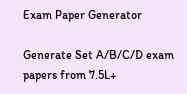Exam Paper Generator

Generate Set A/B/C/D exam papers from 7.5L+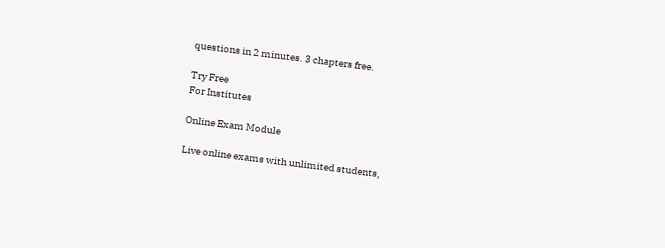questions in 2 minutes. 3 chapters free.

Try Free
For Institutes

Online Exam Module

Live online exams with unlimited students,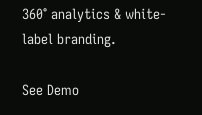360° analytics & white-label branding.

See Demo